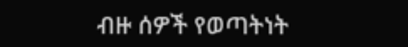ብዙ ሰዎች የወጣትነት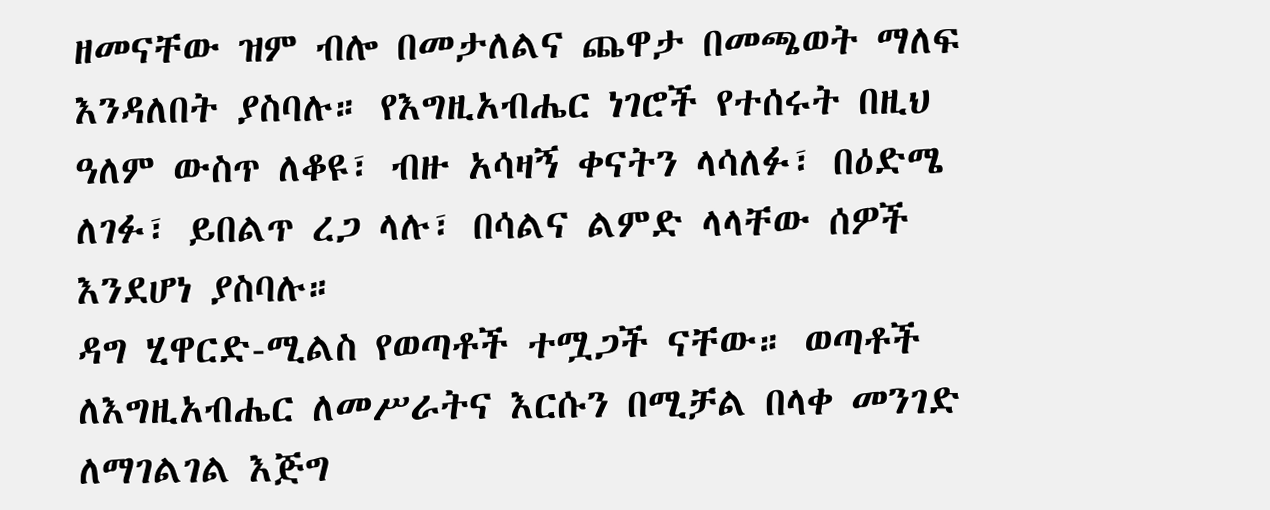ዘመናቸው ዝም ብሎ በመታለልና ጨዋታ በመጫወት ማለፍ እንዳለበት ያስባሉ። የእግዚአብሔር ነገሮች የተሰሩት በዚህ ዓለም ውስጥ ለቆዩ፣ ብዙ አሳዛኝ ቀናትን ላሳለፉ፣ በዕድሜ ለገፉ፣ ይበልጥ ረጋ ላሉ፣ በሳልና ልምድ ላላቸው ሰዎች እንደሆነ ያስባሉ።
ዳግ ሂዋርድ-ሚልስ የወጣቶች ተሟጋች ናቸው። ወጣቶች ለእግዚአብሔር ለመሥራትና እርሱን በሚቻል በላቀ መንገድ ለማገልገል እጅግ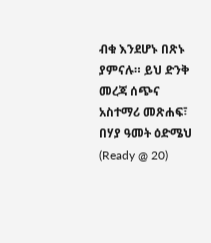ብቁ እንደሆኑ በጽኑ ያምናሉ። ይህ ድንቅ መረጃ ሰጭና አስተማሪ መጽሐፍ፣ በሃያ ዓመት ዕድሜህ (Ready @ 20)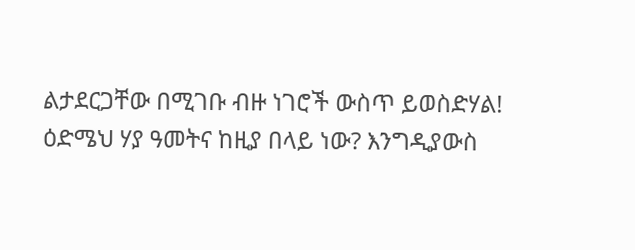ልታደርጋቸው በሚገቡ ብዙ ነገሮች ውስጥ ይወስድሃል!
ዕድሜህ ሃያ ዓመትና ከዚያ በላይ ነው? እንግዲያውስ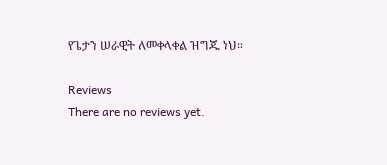የጌታን ሠራዊት ለመቀላቀል ዝግጁ ነህ።

Reviews
There are no reviews yet.